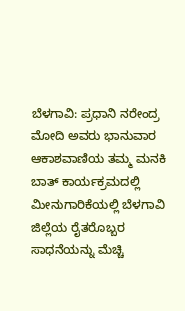ಬೆಳಗಾವಿ: ಪ್ರಧಾನಿ ನರೇಂದ್ರ ಮೋದಿ ಅವರು ಭಾನುವಾರ ಆಕಾಶವಾಣಿಯ ತಮ್ಮ ಮನಕಿ ಬಾತ್ ಕಾರ್ಯಕ್ರಮದಲ್ಲಿ ಮೀನುಗಾರಿಕೆಯಲ್ಲಿ ಬೆಳಗಾವಿ ಜಿಲ್ಲೆಯ ರೈತರೊಬ್ಬರ ಸಾಧನೆಯನ್ನು ಮೆಚ್ಚಿ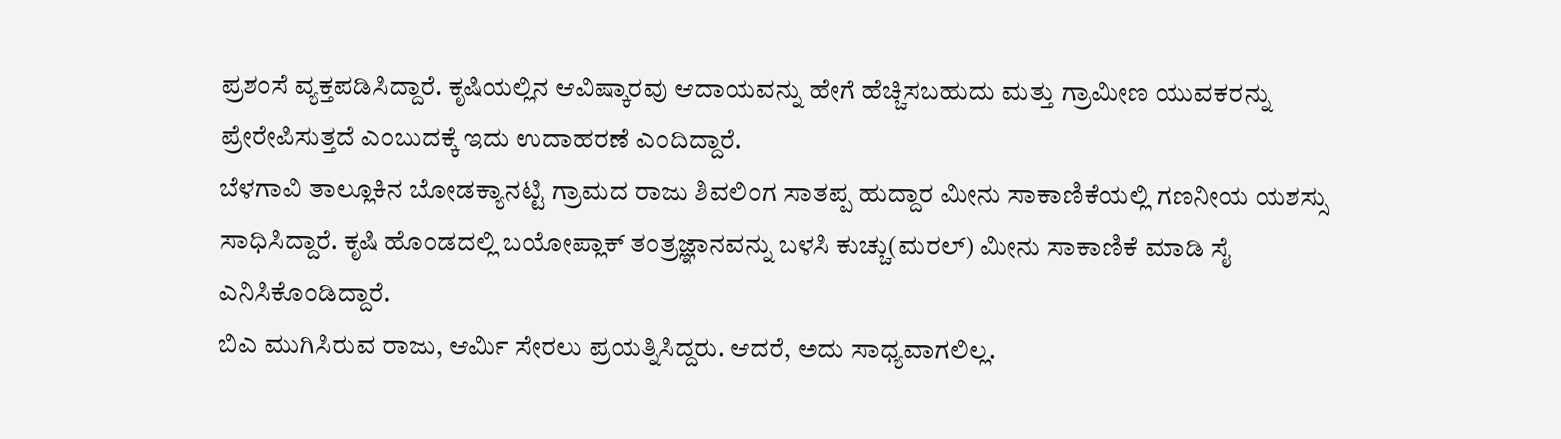ಪ್ರಶಂಸೆ ವ್ಯಕ್ತಪಡಿಸಿದ್ದಾರೆ. ಕೃಷಿಯಲ್ಲಿನ ಆವಿಷ್ಕಾರವು ಆದಾಯವನ್ನು ಹೇಗೆ ಹೆಚ್ಚಿಸಬಹುದು ಮತ್ತು ಗ್ರಾಮೀಣ ಯುವಕರನ್ನು ಪ್ರೇರೇಪಿಸುತ್ತದೆ ಎಂಬುದಕ್ಕೆ ಇದು ಉದಾಹರಣೆ ಎಂದಿದ್ದಾರೆ.
ಬೆಳಗಾವಿ ತಾಲ್ಲೂಕಿನ ಬೋಡಕ್ಯಾನಟ್ಟಿ ಗ್ರಾಮದ ರಾಜು ಶಿವಲಿಂಗ ಸಾತಪ್ಪ ಹುದ್ದಾರ ಮೀನು ಸಾಕಾಣಿಕೆಯಲ್ಲಿ ಗಣನೀಯ ಯಶಸ್ಸು ಸಾಧಿಸಿದ್ದಾರೆ. ಕೃಷಿ ಹೊಂಡದಲ್ಲಿ ಬಯೋಪ್ಲಾಕ್ ತಂತ್ರಜ್ಞಾನವನ್ನು ಬಳಸಿ ಕುಚ್ಚು(ಮರಲ್) ಮೀನು ಸಾಕಾಣಿಕೆ ಮಾಡಿ ಸೈ ಎನಿಸಿಕೊಂಡಿದ್ದಾರೆ.
ಬಿಎ ಮುಗಿಸಿರುವ ರಾಜು, ಆರ್ಮಿ ಸೇರಲು ಪ್ರಯತ್ನಿಸಿದ್ದರು. ಆದರೆ, ಅದು ಸಾಧ್ಯವಾಗಲಿಲ್ಲ.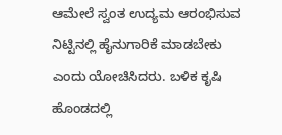ಆಮೇಲೆ ಸ್ವಂತ ಉದ್ಯಮ ಆರಂಭಿಸುವ ನಿಟ್ಟಿನಲ್ಲಿ ಹೈನುಗಾರಿಕೆ ಮಾಡಬೇಕು ಎಂದು ಯೋಚಿಸಿದರು. ಬಳಿಕ ಕೃಷಿ ಹೊಂಡದಲ್ಲಿ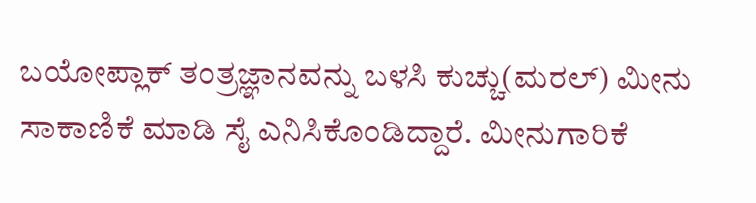ಬಯೋಪ್ಲಾಕ್ ತಂತ್ರಜ್ಞಾನವನ್ನು ಬಳಸಿ ಕುಚ್ಚು(ಮರಲ್) ಮೀನು ಸಾಕಾಣಿಕೆ ಮಾಡಿ ಸೈ ಎನಿಸಿಕೊಂಡಿದ್ದಾರೆ. ಮೀನುಗಾರಿಕೆ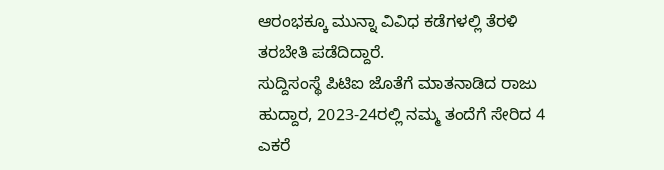ಆರಂಭಕ್ಕೂ ಮುನ್ನಾ ವಿವಿಧ ಕಡೆಗಳಲ್ಲಿ ತೆರಳಿ ತರಬೇತಿ ಪಡೆದಿದ್ದಾರೆ.
ಸುದ್ದಿಸಂಸ್ಥೆ ಪಿಟಿಐ ಜೊತೆಗೆ ಮಾತನಾಡಿದ ರಾಜು ಹುದ್ದಾರ, 2023-24ರಲ್ಲಿ ನಮ್ಮ ತಂದೆಗೆ ಸೇರಿದ 4 ಎಕರೆ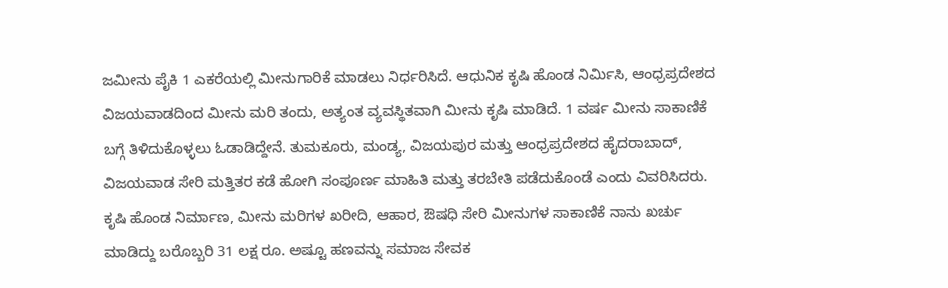ಜಮೀನು ಪೈಕಿ 1 ಎಕರೆಯಲ್ಲಿ ಮೀನುಗಾರಿಕೆ ಮಾಡಲು ನಿರ್ಧರಿಸಿದೆ. ಆಧುನಿಕ ಕೃಷಿ ಹೊಂಡ ನಿರ್ಮಿಸಿ, ಆಂಧ್ರಪ್ರದೇಶದ ವಿಜಯವಾಡದಿಂದ ಮೀನು ಮರಿ ತಂದು, ಅತ್ಯಂತ ವ್ಯವಸ್ಥಿತವಾಗಿ ಮೀನು ಕೃಷಿ ಮಾಡಿದೆ. 1 ವರ್ಷ ಮೀನು ಸಾಕಾಣಿಕೆ ಬಗ್ಗೆ ತಿಳಿದುಕೊಳ್ಳಲು ಓಡಾಡಿದ್ದೇನೆ. ತುಮಕೂರು, ಮಂಡ್ಯ, ವಿಜಯಪುರ ಮತ್ತು ಆಂಧ್ರಪ್ರದೇಶದ ಹೈದರಾಬಾದ್, ವಿಜಯವಾಡ ಸೇರಿ ಮತ್ತಿತರ ಕಡೆ ಹೋಗಿ ಸಂಪೂರ್ಣ ಮಾಹಿತಿ ಮತ್ತು ತರಬೇತಿ ಪಡೆದುಕೊಂಡೆ ಎಂದು ವಿವರಿಸಿದರು.
ಕೃಷಿ ಹೊಂಡ ನಿರ್ಮಾಣ, ಮೀನು ಮರಿಗಳ ಖರೀದಿ, ಆಹಾರ, ಔಷಧಿ ಸೇರಿ ಮೀನುಗಳ ಸಾಕಾಣಿಕೆ ನಾನು ಖರ್ಚು ಮಾಡಿದ್ದು ಬರೊಬ್ಬರಿ 31 ಲಕ್ಷ ರೂ. ಅಷ್ಟೂ ಹಣವನ್ನು ಸಮಾಜ ಸೇವಕ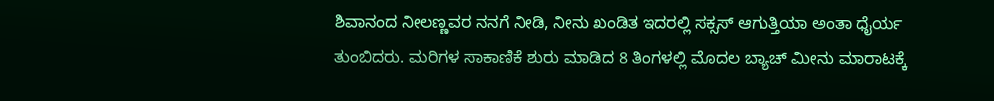ಶಿವಾನಂದ ನೀಲಣ್ಣವರ ನನಗೆ ನೀಡಿ, ನೀನು ಖಂಡಿತ ಇದರಲ್ಲಿ ಸಕ್ಸಸ್ ಆಗುತ್ತಿಯಾ ಅಂತಾ ಧೈರ್ಯ ತುಂಬಿದರು. ಮರಿಗಳ ಸಾಕಾಣಿಕೆ ಶುರು ಮಾಡಿದ 8 ತಿಂಗಳಲ್ಲಿ ಮೊದಲ ಬ್ಯಾಚ್ ಮೀನು ಮಾರಾಟಕ್ಕೆ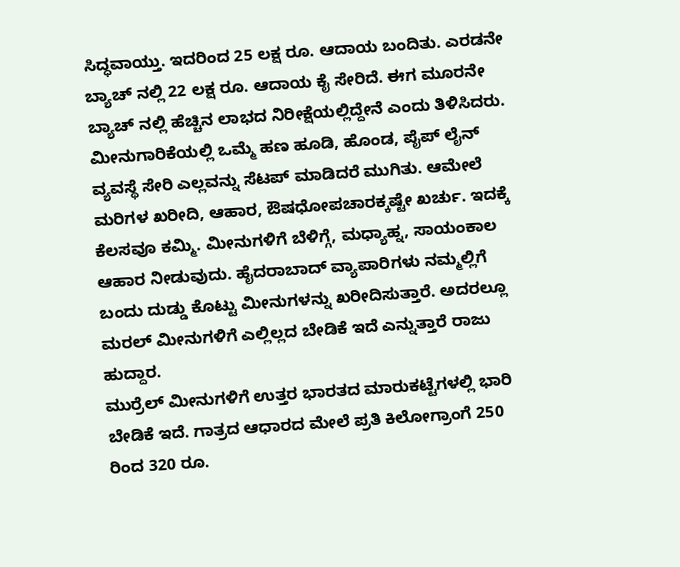ಸಿದ್ಧವಾಯ್ತು. ಇದರಿಂದ 25 ಲಕ್ಷ ರೂ. ಆದಾಯ ಬಂದಿತು. ಎರಡನೇ ಬ್ಯಾಚ್ ನಲ್ಲಿ 22 ಲಕ್ಷ ರೂ. ಆದಾಯ ಕೈ ಸೇರಿದೆ. ಈಗ ಮೂರನೇ ಬ್ಯಾಚ್ ನಲ್ಲಿ ಹೆಚ್ಚಿನ ಲಾಭದ ನಿರೀಕ್ಷೆಯಲ್ಲಿದ್ದೇನೆ ಎಂದು ತಿಳಿಸಿದರು.
ಮೀನುಗಾರಿಕೆಯಲ್ಲಿ ಒಮ್ಮೆ ಹಣ ಹೂಡಿ, ಹೊಂಡ, ಪೈಪ್ ಲೈನ್ ವ್ಯವಸ್ಥೆ ಸೇರಿ ಎಲ್ಲವನ್ನು ಸೆಟಪ್ ಮಾಡಿದರೆ ಮುಗಿತು. ಆಮೇಲೆ ಮರಿಗಳ ಖರೀದಿ, ಆಹಾರ, ಔಷಧೋಪಚಾರಕ್ಕಷ್ಟೇ ಖರ್ಚು. ಇದಕ್ಕೆ ಕೆಲಸವೂ ಕಮ್ಮಿ. ಮೀನುಗಳಿಗೆ ಬೆಳಿಗ್ಗೆ, ಮಧ್ಯಾಹ್ನ, ಸಾಯಂಕಾಲ ಆಹಾರ ನೀಡುವುದು. ಹೈದರಾಬಾದ್ ವ್ಯಾಪಾರಿಗಳು ನಮ್ಮಲ್ಲಿಗೆ ಬಂದು ದುಡ್ಡು ಕೊಟ್ಟು ಮೀನುಗಳನ್ನು ಖರೀದಿಸುತ್ತಾರೆ. ಅದರಲ್ಲೂ ಮರಲ್ ಮೀನುಗಳಿಗೆ ಎಲ್ಲಿಲ್ಲದ ಬೇಡಿಕೆ ಇದೆ ಎನ್ನುತ್ತಾರೆ ರಾಜು ಹುದ್ದಾರ.
ಮುರ್ರೆಲ್ ಮೀನುಗಳಿಗೆ ಉತ್ತರ ಭಾರತದ ಮಾರುಕಟ್ಟೆಗಳಲ್ಲಿ ಭಾರಿ ಬೇಡಿಕೆ ಇದೆ. ಗಾತ್ರದ ಆಧಾರದ ಮೇಲೆ ಪ್ರತಿ ಕಿಲೋಗ್ರಾಂಗೆ 250 ರಿಂದ 320 ರೂ.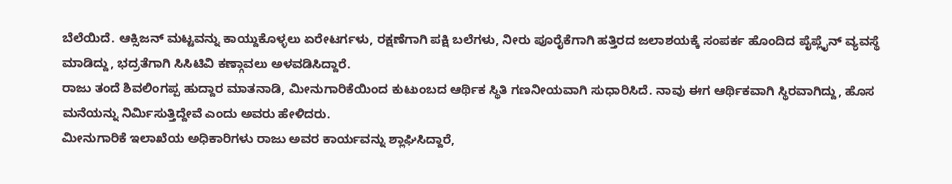ಬೆಲೆಯಿದೆ. ಆಕ್ಸಿಜನ್ ಮಟ್ಟವನ್ನು ಕಾಯ್ದುಕೊಳ್ಳಲು ಏರೇಟರ್ಗಳು, ರಕ್ಷಣೆಗಾಗಿ ಪಕ್ಷಿ ಬಲೆಗಳು, ನೀರು ಪೂರೈಕೆಗಾಗಿ ಹತ್ತಿರದ ಜಲಾಶಯಕ್ಕೆ ಸಂಪರ್ಕ ಹೊಂದಿದ ಪೈಪ್ಲೈನ್ ವ್ಯವಸ್ಥೆ ಮಾಡಿದ್ದು, ಭದ್ರತೆಗಾಗಿ ಸಿಸಿಟಿವಿ ಕಣ್ಗಾವಲು ಅಳವಡಿಸಿದ್ದಾರೆ.
ರಾಜು ತಂದೆ ಶಿವಲಿಂಗಪ್ಪ ಹುದ್ದಾರ ಮಾತನಾಡಿ, ಮೀನುಗಾರಿಕೆಯಿಂದ ಕುಟುಂಬದ ಆರ್ಥಿಕ ಸ್ಥಿತಿ ಗಣನೀಯವಾಗಿ ಸುಧಾರಿಸಿದೆ. ನಾವು ಈಗ ಆರ್ಥಿಕವಾಗಿ ಸ್ಥಿರವಾಗಿದ್ದು, ಹೊಸ ಮನೆಯನ್ನು ನಿರ್ಮಿಸುತ್ತಿದ್ದೇವೆ ಎಂದು ಅವರು ಹೇಳಿದರು.
ಮೀನುಗಾರಿಕೆ ಇಲಾಖೆಯ ಅಧಿಕಾರಿಗಳು ರಾಜು ಅವರ ಕಾರ್ಯವನ್ನು ಶ್ಲಾಘಿಸಿದ್ದಾರೆ,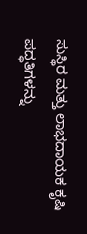ಸುಸ್ಥಿರ ಮತ್ತು ಲಾಭದಾಯಕ ಕೃಷಿ ಪದ್ಧತಿಗಳನ್ನು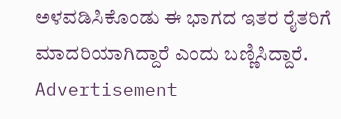ಅಳವಡಿಸಿಕೊಂಡು ಈ ಭಾಗದ ಇತರ ರೈತರಿಗೆ ಮಾದರಿಯಾಗಿದ್ದಾರೆ ಎಂದು ಬಣ್ಣಿಸಿದ್ದಾರೆ.
Advertisement